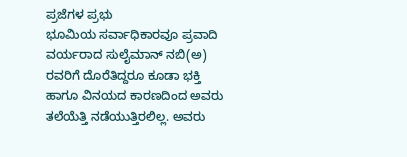ಪ್ರಜೆಗಳ ಪ್ರಭು
ಭೂಮಿಯ ಸರ್ವಾಧಿಕಾರವೂ ಪ್ರವಾದಿ ವರ್ಯರಾದ ಸುಲೈಮಾನ್ ನಬಿ(ಅ) ರವರಿಗೆ ದೊರೆತಿದ್ದರೂ ಕೂಡಾ ಭಕ್ತಿ ಹಾಗೂ ವಿನಯದ ಕಾರಣದಿಂದ ಅವರು ತಲೆಯೆತ್ತಿ ನಡೆಯುತ್ತಿರಲಿಲ್ಲ. ಅವರು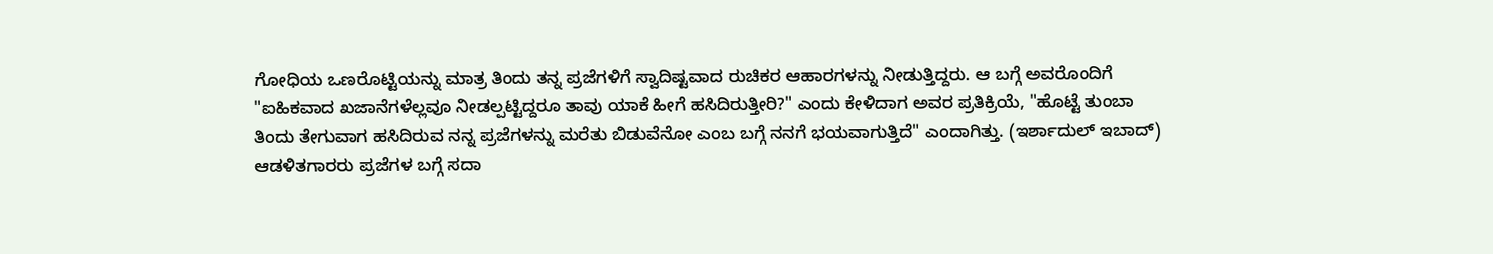ಗೋಧಿಯ ಒಣರೊಟ್ಟಿಯನ್ನು ಮಾತ್ರ ತಿಂದು ತನ್ನ ಪ್ರಜೆಗಳಿಗೆ ಸ್ವಾದಿಷ್ಟವಾದ ರುಚಿಕರ ಆಹಾರಗಳನ್ನು ನೀಡುತ್ತಿದ್ದರು. ಆ ಬಗ್ಗೆ ಅವರೊಂದಿಗೆ "ಐಹಿಕವಾದ ಖಜಾನೆಗಳೆಲ್ಲವೂ ನೀಡಲ್ಪಟ್ಟಿದ್ದರೂ ತಾವು ಯಾಕೆ ಹೀಗೆ ಹಸಿದಿರುತ್ತೀರಿ?" ಎಂದು ಕೇಳಿದಾಗ ಅವರ ಪ್ರತಿಕ್ರಿಯೆ, "ಹೊಟ್ಟೆ ತುಂಬಾ ತಿಂದು ತೇಗುವಾಗ ಹಸಿದಿರುವ ನನ್ನ ಪ್ರಜೆಗಳನ್ನು ಮರೆತು ಬಿಡುವೆನೋ ಎಂಬ ಬಗ್ಗೆ ನನಗೆ ಭಯವಾಗುತ್ತಿದೆ" ಎಂದಾಗಿತ್ತು. (ಇರ್ಶಾದುಲ್ ಇಬಾದ್)
ಆಡಳಿತಗಾರರು ಪ್ರಜೆಗಳ ಬಗ್ಗೆ ಸದಾ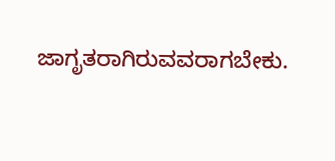ಜಾಗೃತರಾಗಿರುವವರಾಗಬೇಕು.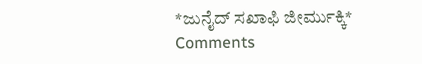*ಜುನೈದ್ ಸಖಾಫಿ ಜೀರ್ಮುಕ್ಕಿ*
Comments